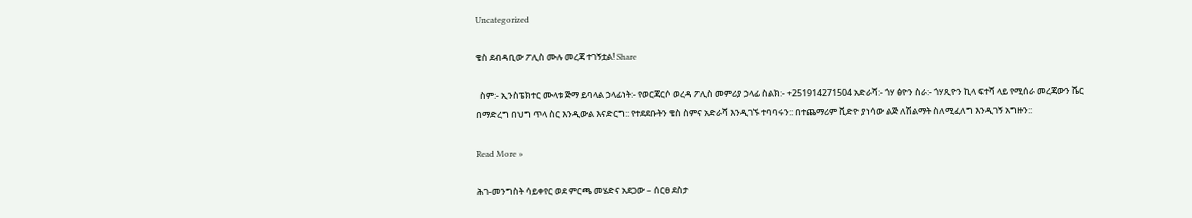Uncategorized

ቄስ ደብዳቢው ፖሊስ ሙሉ መረጃ ተገኝቷል! Share

  ስም:- ኢንስፔክተር ሙላቱ ጅማ ይባላል ኃላፊነት:- የወርጃርሶ ወረዳ ፖሊስ መምሪያ ኃላፊ ስልክ:- +251914271504 አድራሻ:- ጎሃ ፅዮን ስራ:- ጎሃጺዮን ኪላ ፍተሻ ላይ የሚሰራ መረጃውን ሼር በማድረግ በህግ ጥላ ስር እንዲውል እናድርግ:: የተደደቡትን ቄስ ስምና አድራሻ እንዲገኙ ተባባሩን:: በተጨማሪም ቪድዮ ያነሳው ልጅ ለሽልማት ስለሚፈለግ እንዲገኝ አግዙን::

Read More »

ሕገ-መንግስት ሳይቀየር ወደ ምርጫ መሄድና አደጋው – ሰርፀ ደስታ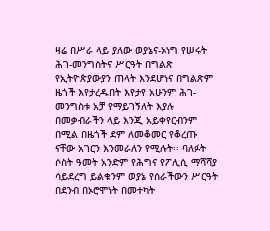ዛሬ በሥራ ላይ ያለው ወያኔና-ኦነግ የሠሩት ሕገ-መንግስትና ሥርዓት በግልጽ የኢትዮጵያውያን ጠላት እንደሆነና በግልጽም ዜጎች እየታረዱበት እየታየ አሁንም ሕገ-መንግስቱ አቻ የማይገኝለት እያሉ በመቃብራችን ላይ እንጂ አይቀየርብንም በሚል በዜጎች ደም ለመቆመር የቆረጡ ናቸው አገርን እንመራለን የሚሉት፡፡ ባለፉት ሶስት ዓመት አንድም የሕግና የፖሊሲ ማሻሻያ ሳይደረግ ይልቁንም ወያኔ የሰራችውን ሥርዓት በደንብ በኦሮሞነት በመተካት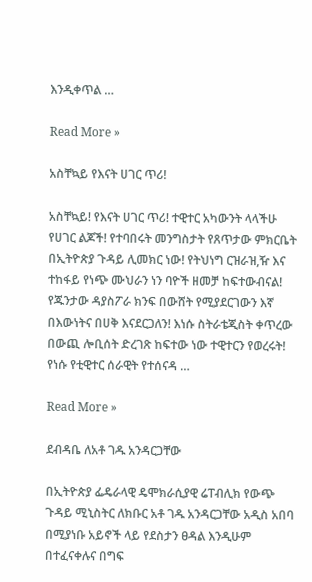እንዲቀጥል …

Read More »

አስቸኳይ የእናት ሀገር ጥሪ!

አስቸኳይ! የእናት ሀገር ጥሪ! ተዊተር አካውንት ላላችሁ የሀገር ልጆች! የተባበሩት መንግስታት የጸጥታው ምክርቤት በኢትዮጵያ ጉዳይ ሊመክር ነው! የትህነግ ርዝራዝ,ዥ እና ተከፋይ የነጭ ሙህራን ነን ባዮች ዘመቻ ከፍተውብናል! የጁንታው ዳያስፖራ ክንፍ በውሸት የሚያደርገውን እኛ በእውነትና በሀቅ እናደርጋለን! እነሱ ስትራቴጂስት ቀጥረው በውጪ ሎቢሰት ድረገጽ ከፍተው ነው ተዊተርን የወረሩት! የነሱ የቲዊተር ሰራዊት የተሰናዳ …

Read More »

ደብዳቤ ለአቶ ገዱ አንዳርጋቸው

በኢትዮጵያ ፌዴራላዊ ዴሞክራሲያዊ ሬፐብሊክ የውጭ ጉዳይ ሚኒስትር ለክቡር አቶ ገዱ አንዳርጋቸው አዲስ አበባ በሚያነቡ አይኖች ላይ የደስታን ፀዳል እንዲሁም በተፈናቀሉና በግፍ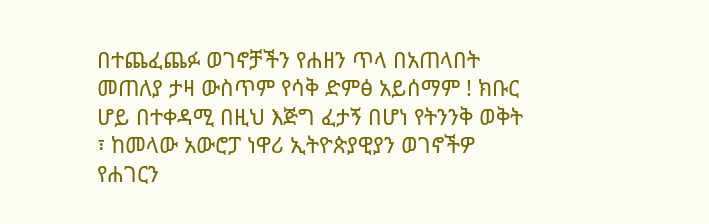በተጨፈጨፉ ወገኖቻችን የሐዘን ጥላ በአጠላበት መጠለያ ታዛ ውስጥም የሳቅ ድምፅ አይሰማም ! ክቡር ሆይ በተቀዳሚ በዚህ እጅግ ፈታኝ በሆነ የትንንቅ ወቅት ፣ ከመላው አውሮፓ ነዋሪ ኢትዮጵያዊያን ወገኖችዎ የሐገርን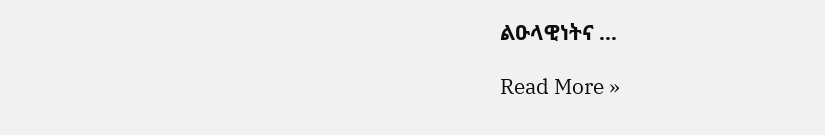ልዑላዊነትና …

Read More »